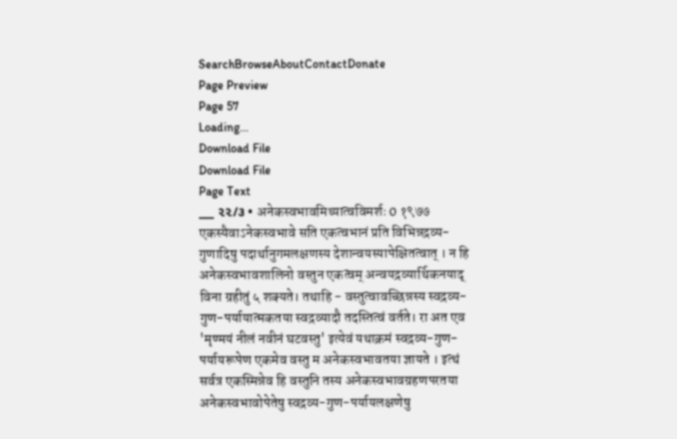SearchBrowseAboutContactDonate
Page Preview
Page 57
Loading...
Download File
Download File
Page Text
___ ૨૨/૩ • अनेकस्वभावमिथ्यात्वविमर्शः 0 १९७७ एकस्यैवाऽनेकस्वभावे सति एकत्वभानं प्रति विभिन्नद्रव्य-गुणादिषु पदार्थानुगमलक्षणस्य देशान्वयस्यापेक्षितत्वात् । न हि अनेकस्वभावशालिनो वस्तुन एकत्वम् अन्वयद्रव्यार्थिकनयाद् विना ग्रहीतुं ५ शक्यते। तथाहि - वस्तुत्वावच्छिन्नस्य स्वद्रव्य-गुण-पर्यायात्मकतया स्वद्रव्यादौ तदस्तित्वं वर्तते। रा अत एव 'मृण्मयं नीलं नवीनं घटवस्तु' इत्येवं यथाक्रमं स्वद्रव्य-गुण-पर्यायरूपेण एकमेव वस्तु म अनेकस्वभावतया ज्ञायते । इत्थं सर्वत्र एकस्मिन्नेव हि वस्तुनि तस्य अनेकस्वभावग्रहणपरतया अनेकस्वभावोपेतेषु स्वद्रव्य-गुण-पर्यायलक्षणेषु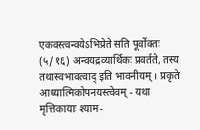एकवस्त्वन्वयेऽभिप्रेते सति पूर्वोक्तः (५/१६) अन्वयद्रव्यार्थिकः प्रवर्तते, तस्य तथास्वभावत्वाद् इति भावनीयम् । प्रकृते आध्यात्मिकोपनयस्त्वेवम् - यथा मृत्तिकायाः श्याम-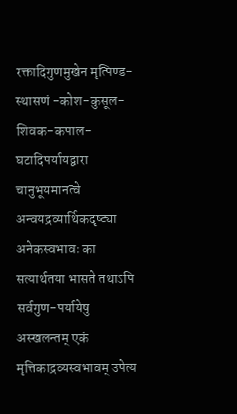रक्तादिगुणमुखेन मृत्पिण्ड-स्थासणं -कोश-कुसूल-शिवक-कपाल-घटादिपर्यायद्वारा चानुभूयमानत्वे अन्वयद्रव्यार्थिकदृष्ट्या अनेकस्वभावः का सत्यार्थतया भासते तथाऽपि सर्वगुण-पर्यायेषु अस्खलन्तम् एकं मृत्तिकाद्रव्यस्वभावम् उपेत्य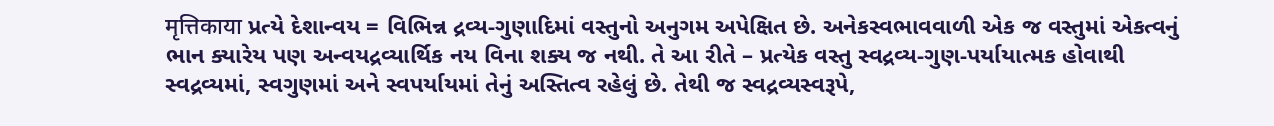मृत्तिकाया પ્રત્યે દેશાન્વય = વિભિન્ન દ્રવ્ય-ગુણાદિમાં વસ્તુનો અનુગમ અપેક્ષિત છે. અનેકસ્વભાવવાળી એક જ વસ્તુમાં એકત્વનું ભાન ક્યારેય પણ અન્વયદ્રવ્યાર્થિક નય વિના શક્ય જ નથી. તે આ રીતે – પ્રત્યેક વસ્તુ સ્વદ્રવ્ય-ગુણ-પર્યાયાત્મક હોવાથી સ્વદ્રવ્યમાં, સ્વગુણમાં અને સ્વપર્યાયમાં તેનું અસ્તિત્વ રહેલું છે. તેથી જ સ્વદ્રવ્યસ્વરૂપે,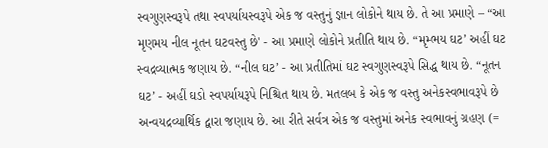સ્વગુણસ્વરૂપે તથા સ્વપર્યાયસ્વરૂપે એક જ વસ્તુનું જ્ઞાન લોકોને થાય છે. તે આ પ્રમાણે – “આ મૃણમય નીલ નૂતન ઘટવસ્તુ છે' - આ પ્રમાણે લોકોને પ્રતીતિ થાય છે. “મૃમ્ભય ઘટ’ અહીં ઘટ સ્વદ્રવ્યાત્મક જણાય છે. “નીલ ઘટ’ - આ પ્રતીતિમાં ઘટ સ્વગુણસ્વરૂપે સિદ્ધ થાય છે. “નૂતન ઘટ’ - અહીં ઘડો સ્વપર્યાયરૂપે નિશ્ચિત થાય છે. મતલબ કે એક જ વસ્તુ અનેકસ્વભાવરૂપે છે અન્વયદ્રવ્યાર્થિક દ્વારા જણાય છે. આ રીતે સર્વત્ર એક જ વસ્તુમાં અનેક સ્વભાવનું ગ્રહણ (=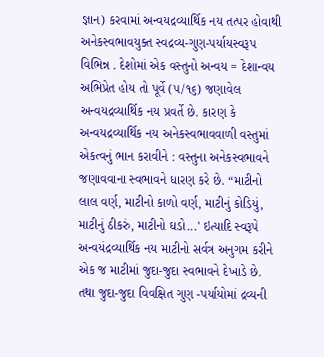જ્ઞાન) કરવામાં અન્વયદ્રવ્યાર્થિક નય તત્પર હોવાથી અનેકસ્વભાવયુક્ત સ્વદ્રવ્ય-ગુણ-પર્યાયસ્વરૂપ વિભિન્ન . દેશોમાં એક વસ્તુનો અન્વય = દેશાન્વય અભિપ્રેત હોય તો પૂર્વે (૫/૧૬) જણાવેલ અન્વયદ્રવ્યાર્થિક નય પ્રવર્તે છે. કારણ કે અન્વયદ્રવ્યાર્થિક નય અનેકસ્વભાવવાળી વસ્તુમાં એકત્વનું ભાન કરાવીને : વસ્તુના અનેકસ્વભાવને જણાવવાના સ્વભાવને ધારણ કરે છે. “માટીનો લાલ વર્ણ, માટીનો કાળો વર્ણ, માટીનું કોડિયું, માટીનું ઠીકરું, માટીનો ઘડો...' ઇત્યાદિ સ્વરૂપે અન્વયંદ્રવ્યાર્થિક નય માટીનો સર્વત્ર અનુગમ કરીને એક જ માટીમાં જુદા-જુદા સ્વભાવને દેખાડે છે. તથા જુદા-જુદા વિવક્ષિત ગુણ -પર્યાયોમાં દ્રવ્યની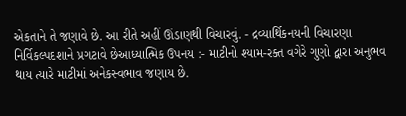એકતાને તે જણાવે છે. આ રીતે અહીં ઊંડાણથી વિચારવું. - દ્રવ્યાર્થિકનયની વિચારણા નિર્વિકલ્પદશાને પ્રગટાવે છેઆધ્યાત્મિક ઉપનય :- માટીનો શ્યામ-રક્ત વગેરે ગુણો દ્વારા અનુભવ થાય ત્યારે માટીમાં અનેકસ્વભાવ જણાય છે.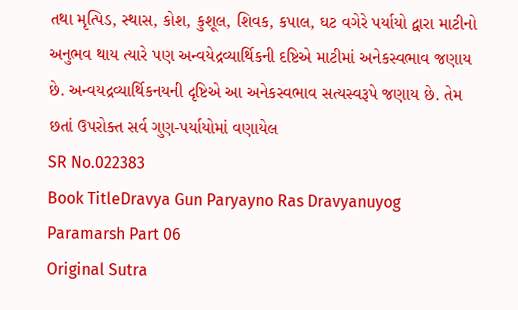તથા મૃત્પિડ, સ્થાસ, કોશ, કુશૂલ, શિવક, કપાલ, ઘટ વગેરે પર્યાયો દ્વારા માટીનો અનુભવ થાય ત્યારે પણ અન્વયેદ્રવ્યાર્થિકની દષ્ટિએ માટીમાં અનેકસ્વભાવ જણાય છે. અન્વયદ્રવ્યાર્થિકનયની દૃષ્ટિએ આ અનેકસ્વભાવ સત્યસ્વરૂપે જણાય છે. તેમ છતાં ઉપરોક્ત સર્વ ગુણ-પર્યાયોમાં વણાયેલ
SR No.022383
Book TitleDravya Gun Paryayno Ras Dravyanuyog Paramarsh Part 06
Original Sutra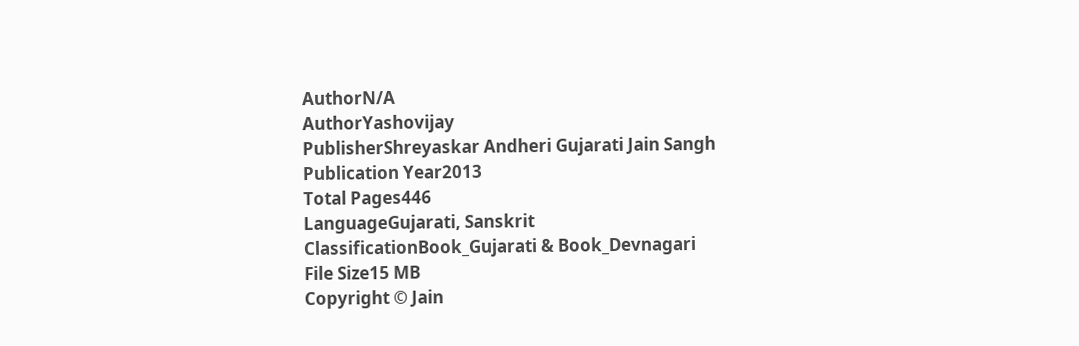AuthorN/A
AuthorYashovijay
PublisherShreyaskar Andheri Gujarati Jain Sangh
Publication Year2013
Total Pages446
LanguageGujarati, Sanskrit
ClassificationBook_Gujarati & Book_Devnagari
File Size15 MB
Copyright © Jain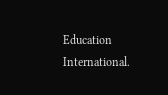Education International.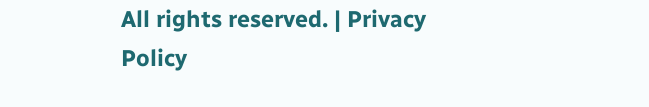All rights reserved. | Privacy Policy